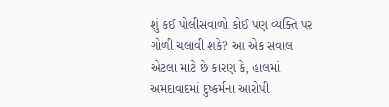શું કઈ પોલીસવાળો કોઈ પણ વ્યક્તિ પર ગોળી ચલાવી શકે? આ એક સવાલ એટલા માટે છે કારણ કે, હાલમાં અમદાવાદમાં દુષ્કર્મના આરોપી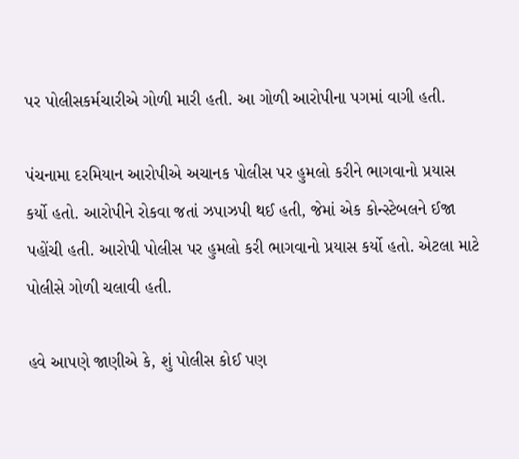પર પોલીસકર્મચારીએ ગોળી મારી હતી. આ ગોળી આરોપીના પગમાં વાગી હતી.

પંચનામા દરમિયાન આરોપીએ અચાનક પોલીસ પર હુમલો કરીને ભાગવાનો પ્રયાસ કર્યો હતો. આરોપીને રોકવા જતાં ઝપાઝપી થઈ હતી, જેમાં એક કોન્સ્ટેબલને ઈજા પહોંચી હતી. આરોપી પોલીસ પર હુમલો કરી ભાગવાનો પ્રયાસ કર્યો હતો. એટલા માટે પોલીસે ગોળી ચલાવી હતી.

હવે આપણે જાણીએ કે, શું પોલીસ કોઈ પણ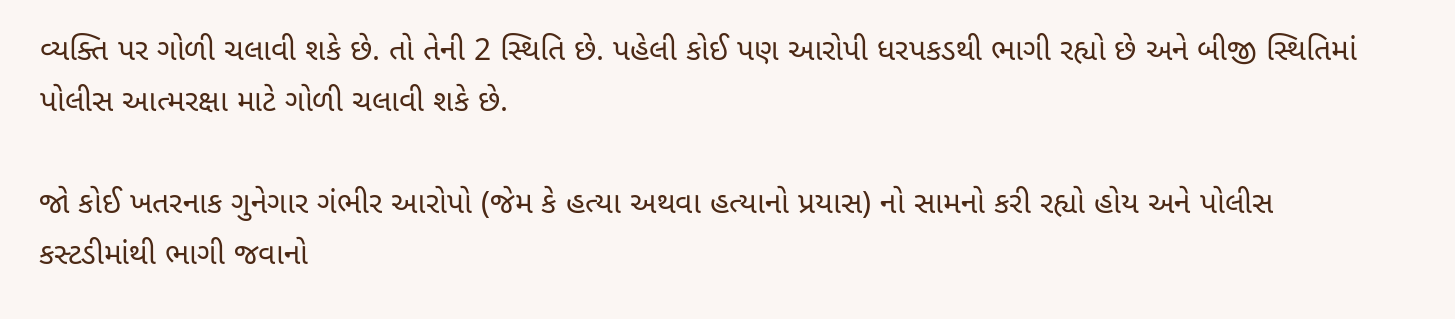વ્યક્તિ પર ગોળી ચલાવી શકે છે. તો તેની 2 સ્થિતિ છે. પહેલી કોઈ પણ આરોપી ધરપકડથી ભાગી રહ્યો છે અને બીજી સ્થિતિમાં પોલીસ આત્મરક્ષા માટે ગોળી ચલાવી શકે છે.

જો કોઈ ખતરનાક ગુનેગાર ગંભીર આરોપો (જેમ કે હત્યા અથવા હત્યાનો પ્રયાસ) નો સામનો કરી રહ્યો હોય અને પોલીસ કસ્ટડીમાંથી ભાગી જવાનો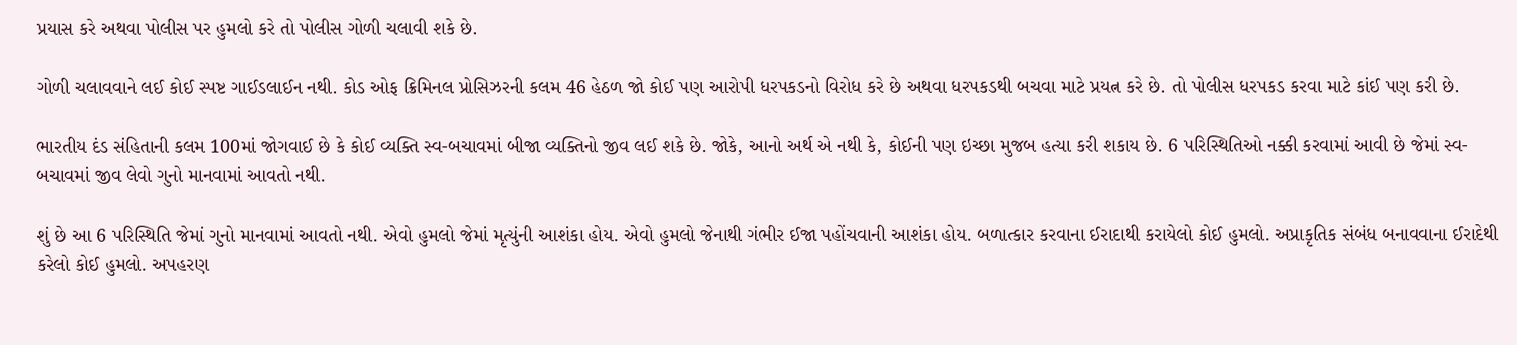પ્રયાસ કરે અથવા પોલીસ પર હુમલો કરે તો પોલીસ ગોળી ચલાવી શકે છે.

ગોળી ચલાવવાને લઈ કોઈ સ્પષ્ટ ગાઈડલાઈન નથી. કોડ ઓફ ક્રિમિનલ પ્રોસિઝરની કલમ 46 હેઠળ જો કોઈ પણ આરોપી ધરપકડનો વિરોધ કરે છે અથવા ધરપકડથી બચવા માટે પ્રયત્ન કરે છે. તો પોલીસ ધરપકડ કરવા માટે કાંઈ પણ કરી છે.

ભારતીય દંડ સંહિતાની કલમ 100માં જોગવાઈ છે કે કોઈ વ્યક્તિ સ્વ-બચાવમાં બીજા વ્યક્તિનો જીવ લઈ શકે છે. જોકે, આનો અર્થ એ નથી કે, કોઈની પણ ઇચ્છા મુજબ હત્યા કરી શકાય છે. 6 પરિસ્થિતિઓ નક્કી કરવામાં આવી છે જેમાં સ્વ-બચાવમાં જીવ લેવો ગુનો માનવામાં આવતો નથી.

શું છે આ 6 પરિસ્થિતિ જેમાં ગુનો માનવામાં આવતો નથી. એવો હુમલો જેમાં મૃત્યુંની આશંકા હોય. એવો હુમલો જેનાથી ગંભીર ઈજા પહોંચવાની આશંકા હોય. બળાત્કાર કરવાના ઈરાદાથી કરાયેલો કોઈ હુમલો. અપ્રાકૃતિક સંબંધ બનાવવાના ઈરાદેથી કરેલો કોઈ હુમલો. અપહરણ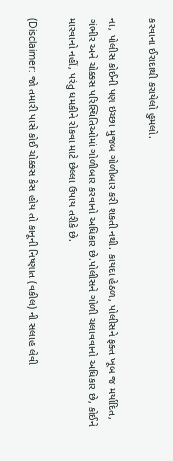કરવાના ઈરાદાથી કરાયેલો હુમલો.

ના, પોલીસ કોઈની પણ ઇચ્છા મુજબ ગોળીબાર કરી શકતી નથી. કાયદા હેઠળ, પોલીસને ફક્ત ખૂબ જ મર્યાદિત, ગંભીર અને ચોક્કસ પરિસ્થિતિઓમાં ગોળીબાર કરવાનો અધિકાર છે.પોલીસને ગોળી ચલાવવાનો અધિકાર છે, કોઈને મારવાનો નહીં, પરંતુ ધમકીને રોકવા માટે છેલ્લા ઉપાય તરીકે છે.

(Disclaimer: જો તમારી પાસે કોઈ ચોક્કસ કેસ હોય તો કાનૂની નિષ્ણાત (વકીલ) ની સલાહ લેવી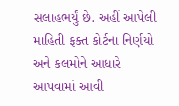સલાહભર્યું છે. અહીં આપેલી માહિતી ફક્ત કોર્ટના નિર્ણયો અને કલમોને આધારે આપવામાં આવી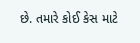છે. તમારે કોઈ કેસ માટે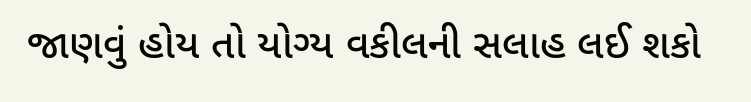જાણવું હોય તો યોગ્ય વકીલની સલાહ લઈ શકો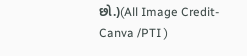છો.)(All Image Credit- Canva /PTI )